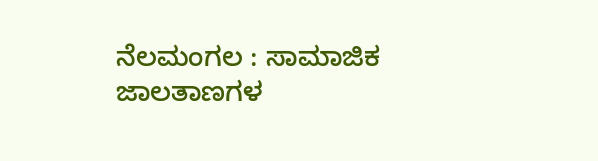ನೆಲಮಂಗಲ : ಸಾಮಾಜಿಕ ಜಾಲತಾಣಗಳ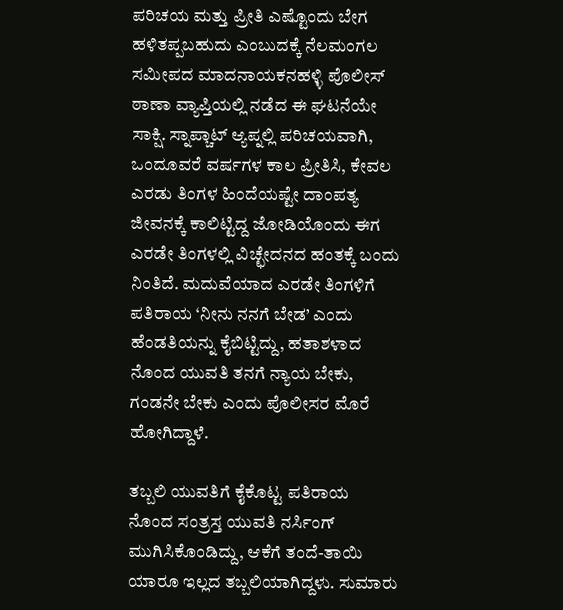ಪರಿಚಯ ಮತ್ತು ಪ್ರೀತಿ ಎಷ್ಟೊಂದು ಬೇಗ ಹಳಿತಪ್ಪಬಹುದು ಎಂಬುದಕ್ಕೆ ನೆಲಮಂಗಲ ಸಮೀಪದ ಮಾದನಾಯಕನಹಳ್ಳಿ ಪೊಲೀಸ್ ಠಾಣಾ ವ್ಯಾಪ್ತಿಯಲ್ಲಿ ನಡೆದ ಈ ಘಟನೆಯೇ ಸಾಕ್ಷಿ. ಸ್ನಾಪ್ಚಾಟ್ ಆ್ಯಪ್ನಲ್ಲಿ ಪರಿಚಯವಾಗಿ, ಒಂದೂವರೆ ವರ್ಷಗಳ ಕಾಲ ಪ್ರೀತಿಸಿ, ಕೇವಲ ಎರಡು ತಿಂಗಳ ಹಿಂದೆಯಷ್ಟೇ ದಾಂಪತ್ಯ ಜೀವನಕ್ಕೆ ಕಾಲಿಟ್ಟಿದ್ದ ಜೋಡಿಯೊಂದು ಈಗ ಎರಡೇ ತಿಂಗಳಲ್ಲಿ ವಿಚ್ಛೇದನದ ಹಂತಕ್ಕೆ ಬಂದು ನಿಂತಿದೆ. ಮದುವೆಯಾದ ಎರಡೇ ತಿಂಗಳಿಗೆ ಪತಿರಾಯ ‘ನೀನು ನನಗೆ ಬೇಡ’ ಎಂದು ಹೆಂಡತಿಯನ್ನು ಕೈಬಿಟ್ಟಿದ್ದು, ಹತಾಶಳಾದ ನೊಂದ ಯುವತಿ ತನಗೆ ನ್ಯಾಯ ಬೇಕು, ಗಂಡನೇ ಬೇಕು ಎಂದು ಪೊಲೀಸರ ಮೊರೆ ಹೋಗಿದ್ದಾಳೆ.

ತಬ್ಬಲಿ ಯುವತಿಗೆ ಕೈಕೊಟ್ಟ ಪತಿರಾಯ
ನೊಂದ ಸಂತ್ರಸ್ತ ಯುವತಿ ನರ್ಸಿಂಗ್ ಮುಗಿಸಿಕೊಂಡಿದ್ದು, ಆಕೆಗೆ ತಂದೆ-ತಾಯಿ ಯಾರೂ ಇಲ್ಲದ ತಬ್ಬಲಿಯಾಗಿದ್ದಳು. ಸುಮಾರು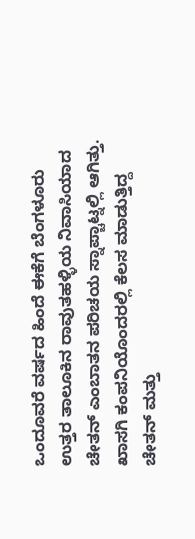ಒಂದೂವರೆ ವರ್ಷದ ಹಿಂದೆ ಈಕೆಗೆ ಬೆಂಗಳೂರು ಉತ್ತರ ತಾಲೂಕಿನ ರಾವುತಹಳ್ಳಿಯ ನಿವಾಸಿಯಾದ ಚೇತನ್ ಎಂಬಾತನ ಪರಿಚಯ ಸ್ನಾಪ್ಚಾಟ್ನಲ್ಲಿ ಆಗಿತ್ತು. ಖಾಸಗಿ ಕಂಪನಿಯೊಂದರಲ್ಲಿ ಕೆಲಸ ಮಾಡುತ್ತಿದ್ದ ಚೇತನ್ ಮತ್ತು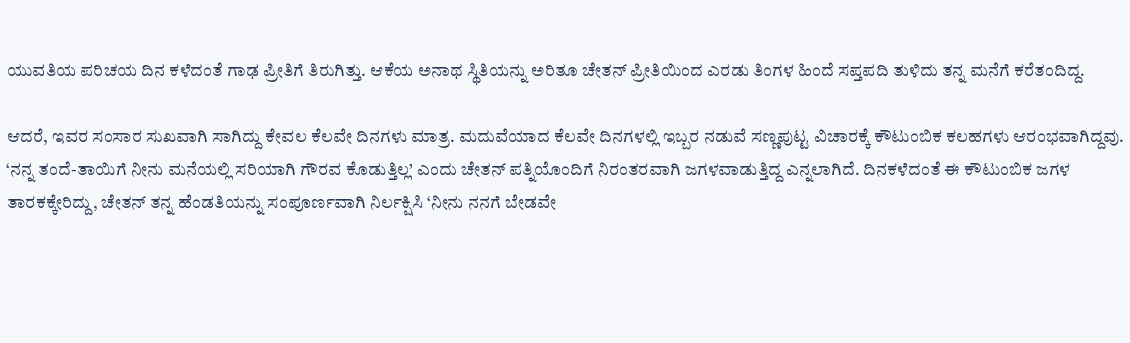ಯುವತಿಯ ಪರಿಚಯ ದಿನ ಕಳೆದಂತೆ ಗಾಢ ಪ್ರೀತಿಗೆ ತಿರುಗಿತ್ತು. ಆಕೆಯ ಅನಾಥ ಸ್ಥಿತಿಯನ್ನು ಅರಿತೂ ಚೇತನ್ ಪ್ರೀತಿಯಿಂದ ಎರಡು ತಿಂಗಳ ಹಿಂದೆ ಸಪ್ತಪದಿ ತುಳಿದು ತನ್ನ ಮನೆಗೆ ಕರೆತಂದಿದ್ದ.

ಆದರೆ, ಇವರ ಸಂಸಾರ ಸುಖವಾಗಿ ಸಾಗಿದ್ದು ಕೇವಲ ಕೆಲವೇ ದಿನಗಳು ಮಾತ್ರ. ಮದುವೆಯಾದ ಕೆಲವೇ ದಿನಗಳಲ್ಲಿ ಇಬ್ಬರ ನಡುವೆ ಸಣ್ಣಪುಟ್ಟ ವಿಚಾರಕ್ಕೆ ಕೌಟುಂಬಿಕ ಕಲಹಗಳು ಆರಂಭವಾಗಿದ್ದವು. ‘ನನ್ನ ತಂದೆ-ತಾಯಿಗೆ ನೀನು ಮನೆಯಲ್ಲಿ ಸರಿಯಾಗಿ ಗೌರವ ಕೊಡುತ್ತಿಲ್ಲ’ ಎಂದು ಚೇತನ್ ಪತ್ನಿಯೊಂದಿಗೆ ನಿರಂತರವಾಗಿ ಜಗಳವಾಡುತ್ತಿದ್ದ ಎನ್ನಲಾಗಿದೆ. ದಿನಕಳೆದಂತೆ ಈ ಕೌಟುಂಬಿಕ ಜಗಳ ತಾರಕಕ್ಕೇರಿದ್ದು, ಚೇತನ್ ತನ್ನ ಹೆಂಡತಿಯನ್ನು ಸಂಪೂರ್ಣವಾಗಿ ನಿರ್ಲಕ್ಷಿಸಿ ‘ನೀನು ನನಗೆ ಬೇಡವೇ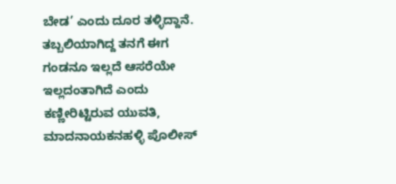ಬೇಡ’ ಎಂದು ದೂರ ತಳ್ಳಿದ್ದಾನೆ.
ತಬ್ಬಲಿಯಾಗಿದ್ದ ತನಗೆ ಈಗ ಗಂಡನೂ ಇಲ್ಲದೆ ಆಸರೆಯೇ ಇಲ್ಲದಂತಾಗಿದೆ ಎಂದು ಕಣ್ಣೀರಿಟ್ಟಿರುವ ಯುವತಿ, ಮಾದನಾಯಕನಹಳ್ಳಿ ಪೊಲೀಸ್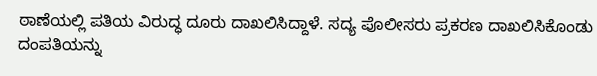ಠಾಣೆಯಲ್ಲಿ ಪತಿಯ ವಿರುದ್ಧ ದೂರು ದಾಖಲಿಸಿದ್ದಾಳೆ. ಸದ್ಯ ಪೊಲೀಸರು ಪ್ರಕರಣ ದಾಖಲಿಸಿಕೊಂಡು ದಂಪತಿಯನ್ನು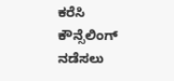ಕರೆಸಿ ಕೌನ್ಸೆಲಿಂಗ್ ನಡೆಸಲು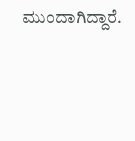ಮುಂದಾಗಿದ್ದಾರೆ.